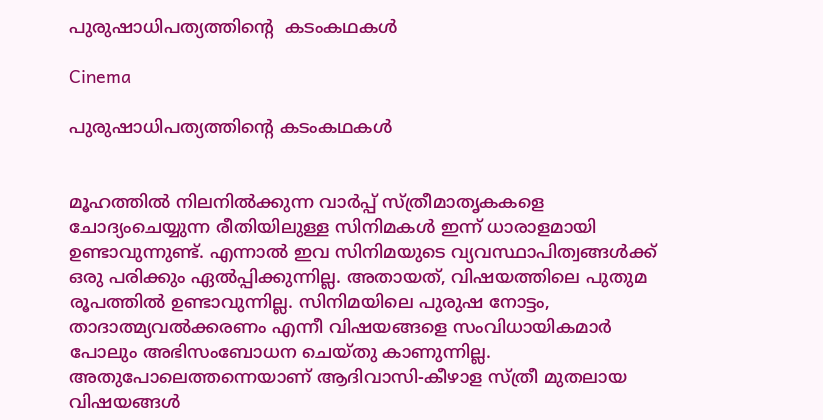പുരുഷാധിപത്യത്തിന്റെ  കടംകഥകൾ

Cinema

പുരുഷാധിപത്യത്തിന്റെ കടംകഥകൾ


മൂഹത്തിൽ നിലനിൽക്കുന്ന വാർപ്പ് സ്ത്രീമാതൃകകളെ ചോദ്യംചെയ്യുന്ന രീതിയിലുള്ള സിനിമകൾ ഇന്ന് ധാരാളമായി ഉണ്ടാവുന്നുണ്ട്. എന്നാൽ ഇവ സിനിമയുടെ വ്യവസ്ഥാപിത്വങ്ങൾക്ക് ഒരു പരിക്കും ഏൽപ്പിക്കുന്നില്ല. അതായത്, വിഷയത്തിലെ പുതുമ രൂപത്തിൽ ഉണ്ടാവുന്നില്ല. സിനിമയിലെ പുരുഷ നോട്ടം, താദാത്മ്യവൽക്കരണം എന്നീ വിഷയങ്ങളെ സംവിധായികമാർ പോലും അഭിസംബോധന ചെയ്തു കാണുന്നില്ല. അതുപോലെത്തന്നെയാണ് ആദിവാസി-കീഴാള സ്ത്രീ മുതലായ വിഷയങ്ങൾ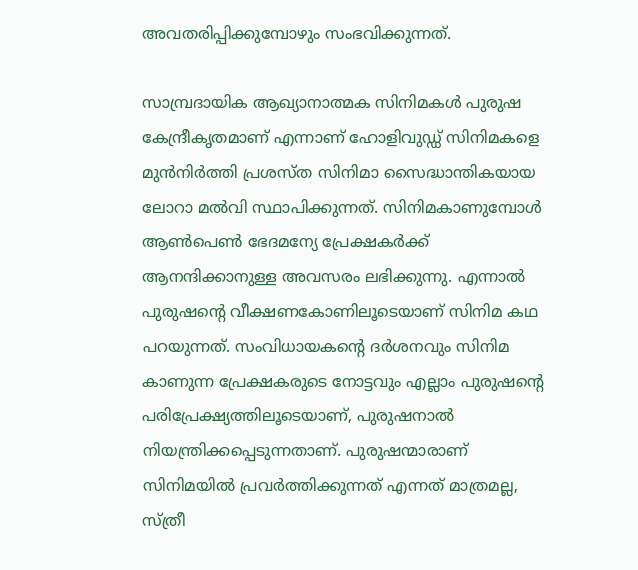അവതരിപ്പിക്കുമ്പോഴും സംഭവിക്കുന്നത്.

സാമ്പ്രദായിക ആഖ്യാനാത്മക സിനിമകൾ പുരുഷ കേന്ദ്രീകൃതമാണ് എന്നാണ് ഹോളിവുഡ്ഡ് സിനിമകളെ മുൻനിർത്തി പ്രശസ്ത സിനിമാ സൈദ്ധാന്തികയായ ലോറാ മൽവി സ്ഥാപിക്കുന്നത്. സിനിമകാണുമ്പോൾ ആൺപെൺ ഭേദമന്യേ പ്രേക്ഷകർക്ക് ആനന്ദിക്കാനുള്ള അവസരം ലഭിക്കുന്നു. എന്നാൽ പുരുഷന്റെ വീക്ഷണകോണിലൂടെയാണ് സിനിമ കഥ പറയുന്നത്. സംവിധായകന്റെ ദർശനവും സിനിമ കാണുന്ന പ്രേക്ഷകരുടെ നോട്ടവും എല്ലാം പുരുഷന്റെ പരിപ്രേക്ഷ്യത്തിലൂടെയാണ്, പുരുഷനാൽ നിയന്ത്രിക്കപ്പെടുന്നതാണ്. പുരുഷന്മാരാണ് സിനിമയിൽ പ്രവർത്തിക്കുന്നത് എന്നത് മാത്രമല്ല, സ്ത്രീ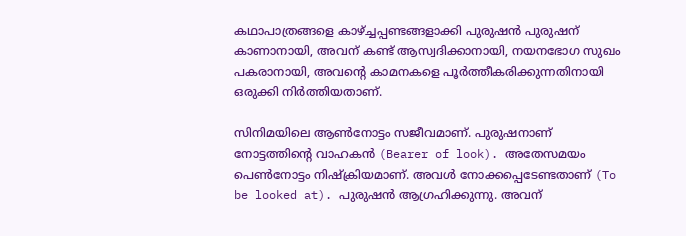കഥാപാത്രങ്ങളെ കാഴ്ച്ചപ്പണ്ടങ്ങളാക്കി പുരുഷൻ പുരുഷന് കാണാനായി, അവന് കണ്ട് ആസ്വദിക്കാനായി, നയനഭോഗ സുഖം പകരാനായി, അവന്റെ കാമനകളെ പൂർത്തീകരിക്കുന്നതിനായി ഒരുക്കി നിർത്തിയതാണ്.

സിനിമയിലെ ആൺനോട്ടം സജീവമാണ്. പുരുഷനാണ് നോട്ടത്തിന്റെ വാഹകൻ (Bearer of look). അതേസമയം പെൺനോട്ടം നിഷ്‌ക്രിയമാണ്. അവൾ നോക്കപ്പെടേണ്ടതാണ് (To be looked at). പുരുഷൻ ആഗ്രഹിക്കുന്നു. അവന്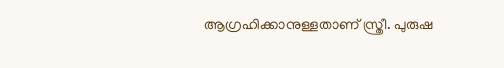ആഗ്രഹിക്കാനുള്ളതാണ് സ്ത്രീ. പുരുഷ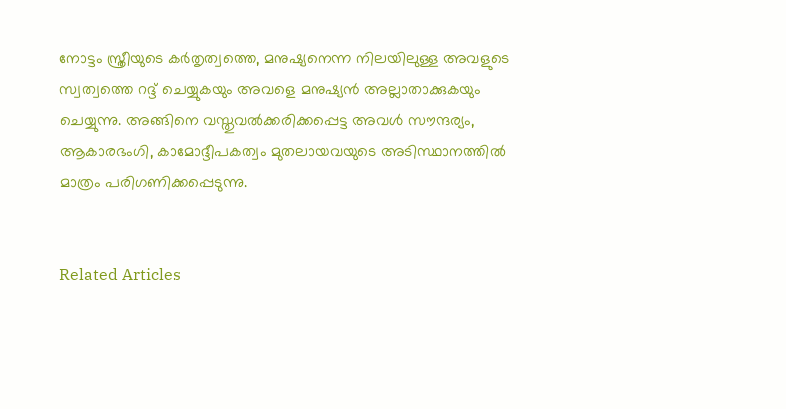നോട്ടം സ്ത്രീയുടെ കർതൃത്വത്തെ, മനുഷ്യനെന്ന നിലയിലുള്ള അവളുടെ സ്വത്വത്തെ റദ്ദ് ചെയ്യുകയും അവളെ മനുഷ്യൻ അല്ലാതാക്കുകയും ചെയ്യുന്നു. അങ്ങിനെ വസ്തുവൽക്കരിക്കപ്പെട്ട അവൾ സൗന്ദര്യം, ആകാരഭംഗി, കാമോദ്ദീപകത്വം മുതലായവയുടെ അടിസ്ഥാനത്തിൽ മാത്രം പരിഗണിക്കപ്പെടുന്നു.


Related Articles